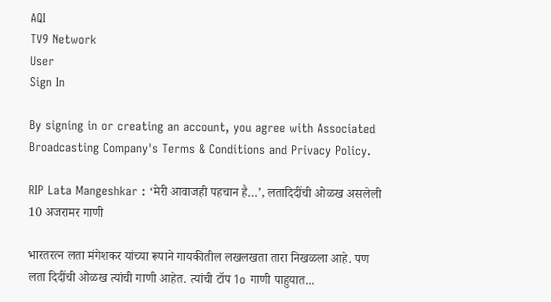AQI
TV9 Network
User
Sign In

By signing in or creating an account, you agree with Associated Broadcasting Company's Terms & Conditions and Privacy Policy.

RIP Lata Mangeshkar : ‘मेरी आवाजही पहचान है…’, लतादिदींची ओळख असलेली 10 अजरामर गाणी

भारतरत्न लता मंगेशकर यांच्या रूपाने गायकीतील लखलखता तारा निखळला आहे. पण लता दिदींची ओळख त्यांची गाणी आहेत. त्यांची टॉप 1o गाणी पाहुयात...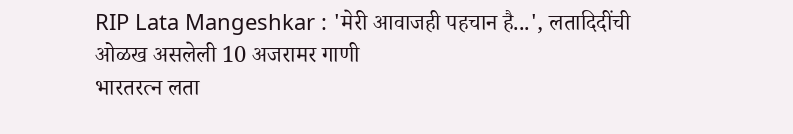RIP Lata Mangeshkar : 'मेरी आवाजही पहचान है...', लतादिदींची ओळख असलेली 10 अजरामर गाणी
भारतरत्न लता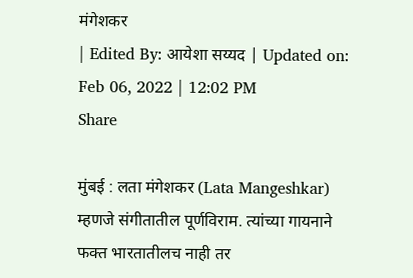मंगेशकर
| Edited By: आयेशा सय्यद | Updated on: Feb 06, 2022 | 12:02 PM
Share

मुंबई : लता मंगेशकर (Lata Mangeshkar) म्हणजे संगीतातील पूर्णविराम. त्यांच्या गायनाने फक्त भारतातीलच नाही तर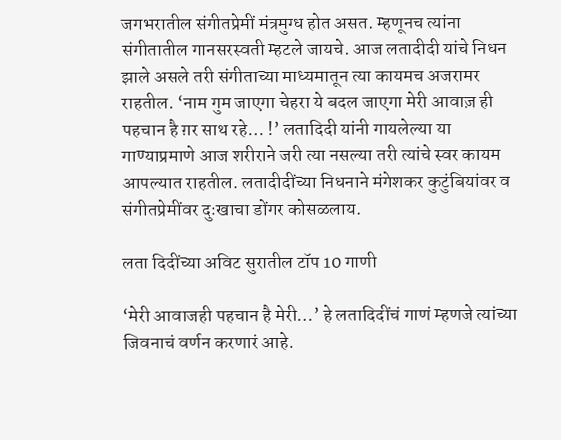जगभरातील संगीतप्रेमीं मंत्रमुग्ध होत असत. म्हणूनच त्यांना संगीतातील गानसरस्वती म्हटले जायचे. आज लतादीदी यांचे निधन झाले असले तरी संगीताच्या माध्यमातून त्या कायमच अजरामर राहतील. ‘नाम गुम जाएगा चेहरा ये बदल जाएगा मेरी आवाज़ ही पहचान है ग़र साथ रहे… !’ लतादिदी यांनी गायलेल्या या गाण्याप्रमाणे आज शरीराने जरी त्या नसल्या तरी त्यांचे स्वर कायम आपल्यात राहतील. लतादीदींच्या निधनाने मंगेशकर कुटुंबियांवर व संगीतप्रेमींवर दुःखाचा डोंगर कोसळलाय.

लता दिदींच्या अविट सुरातील टॉप 10 गाणी

‘मेरी आवाजही पहचान है मेरी…’ हे लतादिदींचं गाणं म्हणजे त्यांच्या जिवनाचं वर्णन करणारं आहे.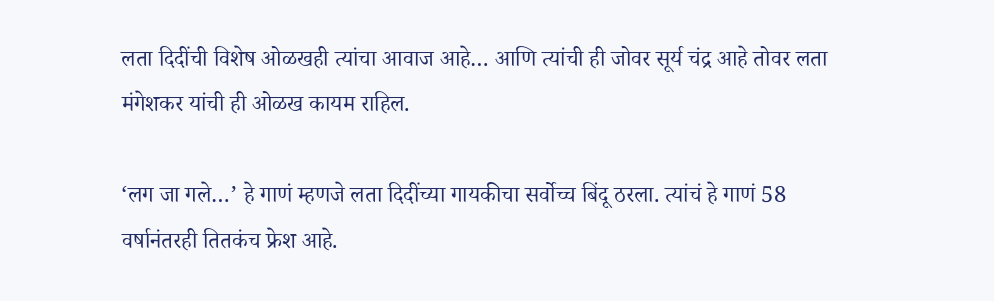लता दिदींची विशेष ओळखही त्यांचा आवाज आहे… आणि त्यांची ही जोवर सूर्य चंद्र आहे तोवर लता मंगेशकर यांची ही ओळख कायम राहिल.

‘लग जा गले…’ हे गाणं म्हणजे लता दिदींच्या गायकीचा सर्वोच्च बिंदू ठरला. त्यांचं हे गाणं 58 वर्षानंतरही तितकंच फ्रेश आहे.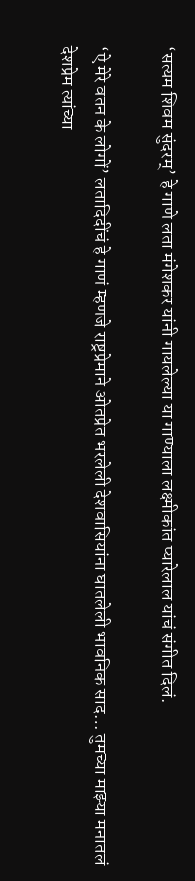‘सत्यम शिवम सुंदरम्’ हे गाणे लता मंगेशकर यांनी गायलेल्या या गाण्याला लक्ष्मीकांत प्यारेलाल यांचं संगीत दिलं.

‘ऐ मेरे वतन के लोगों’ लतादिदींचं हे गाणं म्हणजे राष्ट्रप्रेमाने ओतप्रेत भरलेली देशवासियांना घातलेली भावनिक साद… तुमच्या माझ्या मनातलं देशप्रेम त्यांच्या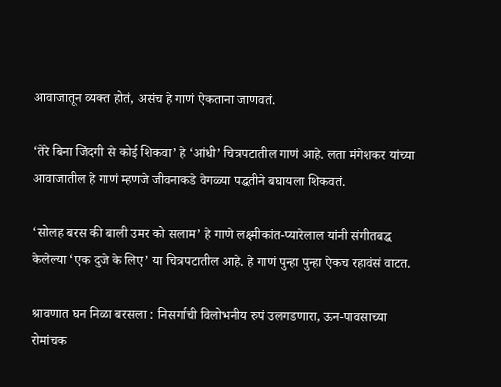आवाजातून व्यक्त होतं, असंच हे गाणं ऐकताना जाणवतं.

‘तेरे बिना जिंदगी से कोई शिकवा’ हे ‘आंधी’ चित्रपटातील गाणं आहे. लता मंगेशकर यांच्या आवाजातील हे गाणं म्हणजे जीवनाकडे वेगळ्या पद्धतीने बघायला शिकवतं.

‘सोलह बरस की बाली उमर को सलाम’ हे गाणे लक्ष्मीकांत-प्यारेलाल यांनी संगीतबद्ध केलेल्या ‘एक दुजे के लिए’ या चित्रपटातील आहे. हे गाणं पुन्हा पुन्हा ऐकच रहावंसं वाटत.

श्रावणात घन निळा बरसला : निसर्गाची विलोभनीय रुपं उलगडणारा, ऊन-पावसाच्या रोमांचक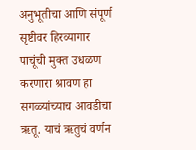अनुभूतीचा आणि संपूर्ण सृष्टीवर हिरव्यागार पाचूंची मुक्त उधळण करणारा श्रावण हा सगळ्यांच्याच आवडीचा ऋतू. याचं ऋतुचं वर्णन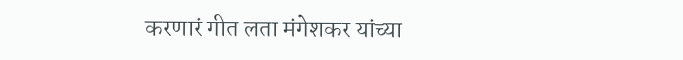करणारं गीत लता मंगेशकर यांच्या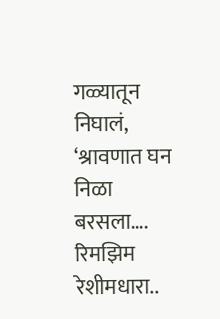गळ्यातून निघालं, ‘श्रावणात घन निळा बरसला…. रिमझिम रेशीमधारा..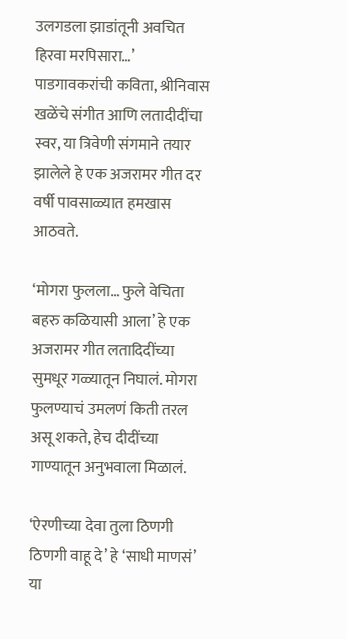उलगडला झाडांतूनी अवचित हिरवा मरपिसारा…’ पाडगावकरांची कविता, श्रीनिवास खळेंचे संगीत आणि लतादीदींचा स्वर, या त्रिवेणी संगमाने तयार झालेले हे एक अजरामर गीत दर वर्षी पावसाळ्यात हमखास आठवते.

‘मोगरा फुलला… फुले वेचिता बहरु कळियासी आला’ हे एक अजरामर गीत लतादिदींच्या सुमधूर गळ्यातून निघालं. मोगरा फुलण्याचं उमलणं किती तरल असू शकते, हेच दीदींच्या गाण्यातून अनुभवाला मिळालं.

‘ऐरणीच्या देवा तुला ठिणगी ठिणगी वाहू दे’ हे ‘साधी माणसं’ या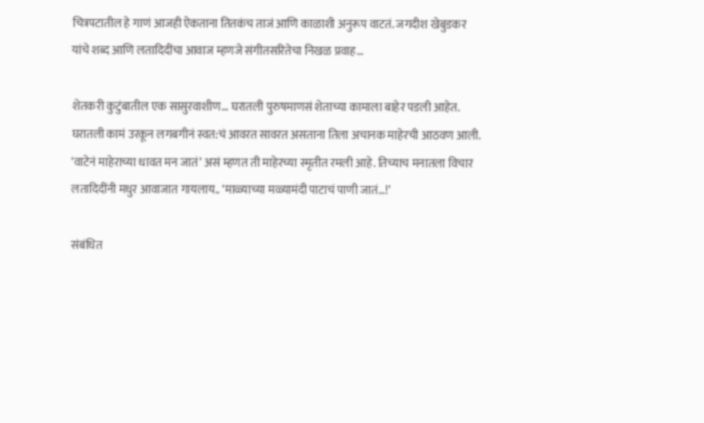चित्रपटातील हे गाणं आजही ऐकताना तितकंच ताजं आणि काळाशी अनुरूप वाटतं. जगदीश खेबुडकर यांचे शब्द आणि लतादिदींचा आवाज म्हणजे संगीतसरितेचा निखळ प्रवाह…

शेतकरी कुटुंबातील एक सासुरवाशीण… घरातली पुरुषमाणसं शेताच्या कामाला बाहेर पडली आहेत. घरातली कामं उरकून लगबगीनं स्वत:चं आवरत सावरत असताना तिला अचानक माहेरची आठवण आली. ‘वाटेनं माहेराच्या धावत मन जातं’ असं म्हणत ती माहेरच्या स्मृतीत रमली आहे. तिच्याच मनातला विचार लतादिदींनी मधुर आवाजात गायलाय.. ‘माळ्याच्या मळ्यामंदी पाटाचं पाणी जातं…!’

संबंधित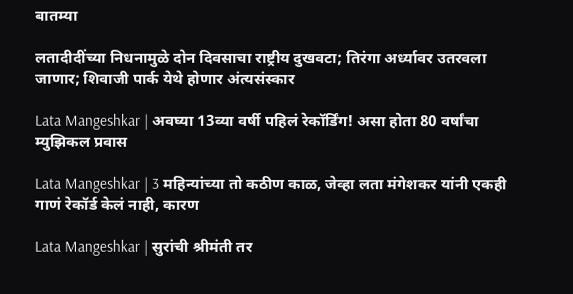बातम्या

लतादीदींच्या निधनामुळे दोन दिवसाचा राष्ट्रीय दुखवटा; तिरंगा अर्ध्यावर उतरवला जाणार; शिवाजी पार्क येथे होणार अंत्यसंस्कार

Lata Mangeshkar | अवघ्या 13व्या वर्षी पहिलं रेकॉर्डिंग! असा होता 80 वर्षांचा म्युझिकल प्रवास

Lata Mangeshkar | 3 महिन्यांच्या तो कठीण काळ, जेव्हा लता मंगेशकर यांनी एकही गाणं रेकॉर्ड केलं नाही, कारण

Lata Mangeshkar | सुरांची श्रीमंती तर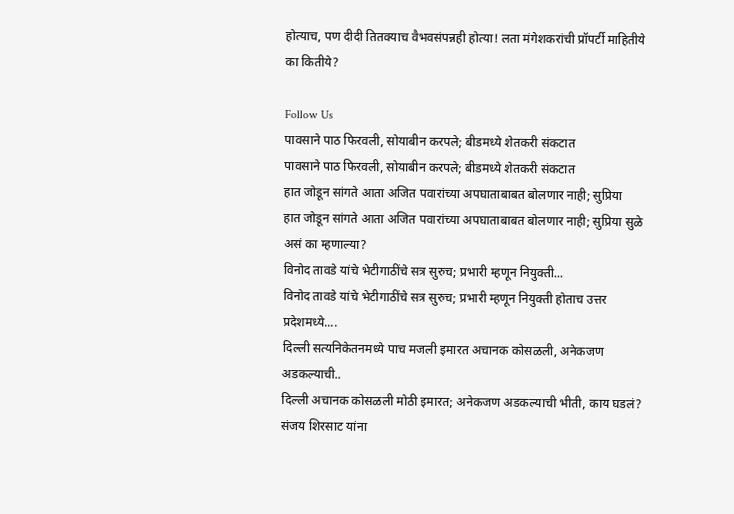होत्याच, पण दीदी तितक्याच वैभवसंपन्नही होत्या! लता मंगेशकरांची प्रॉपर्टी माहितीये का कितीये?

Follow Us
पावसाने पाठ फिरवली, सोयाबीन करपले; बीडमध्ये शेतकरी संकटात
पावसाने पाठ फिरवली, सोयाबीन करपले; बीडमध्ये शेतकरी संकटात
हात जोडून सांगते आता अजित पवारांच्या अपघाताबाबत बोलणार नाही; सुप्रिया
हात जोडून सांगते आता अजित पवारांच्या अपघाताबाबत बोलणार नाही; सुप्रिया सुळे असं का म्हणाल्या?
विनोद तावडे यांचे भेटीगाठींचे सत्र सुरुच; प्रभारी म्हणून नियुक्ती...
विनोद तावडे यांचे भेटीगाठींचे सत्र सुरुच; प्रभारी म्हणून नियुक्ती होताच उत्तर प्रदेशमध्ये....
दिल्ली सत्यनिकेतनमध्ये पाच मजली इमारत अचानक कोसळली, अनेकजण अडकल्याची..
दिल्ली अचानक कोसळली मोठी इमारत; अनेकजण अडकल्याची भीती, काय घडलं?
संजय शिरसाट यांना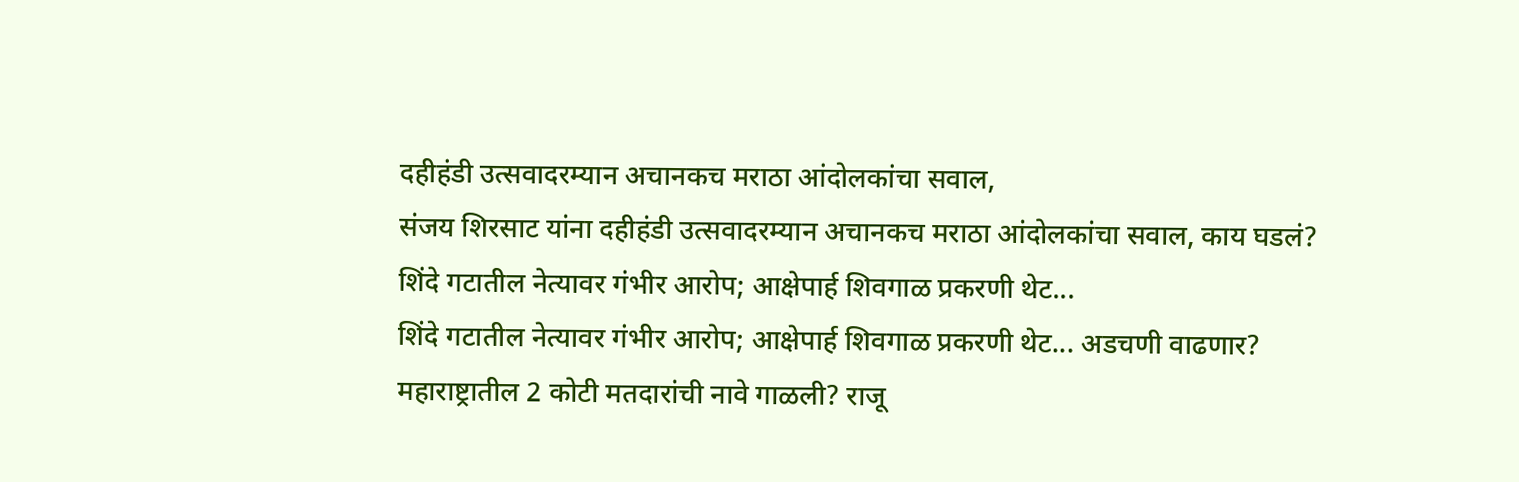दहीहंडी उत्सवादरम्यान अचानकच मराठा आंदोलकांचा सवाल,
संजय शिरसाट यांना दहीहंडी उत्सवादरम्यान अचानकच मराठा आंदोलकांचा सवाल, काय घडलं?
शिंदे गटातील नेत्यावर गंभीर आरोप; आक्षेपार्ह शिवगाळ प्रकरणी थेट...
शिंदे गटातील नेत्यावर गंभीर आरोप; आक्षेपार्ह शिवगाळ प्रकरणी थेट... अडचणी वाढणार?
महाराष्ट्रातील 2 कोटी मतदारांची नावे गाळली? राजू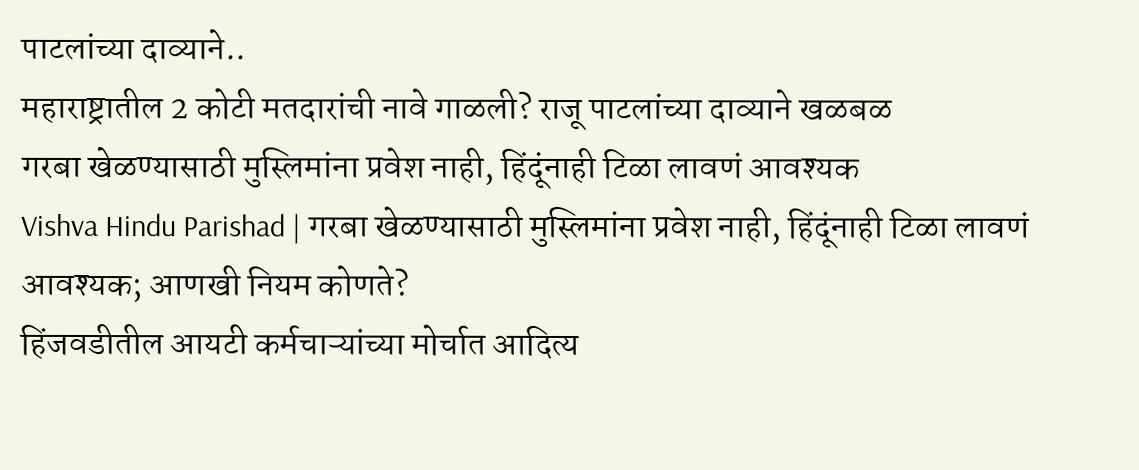पाटलांच्या दाव्याने..
महाराष्ट्रातील 2 कोटी मतदारांची नावे गाळली? राजू पाटलांच्या दाव्याने खळबळ
गरबा खेळण्यासाठी मुस्लिमांना प्रवेश नाही, हिंदूंनाही टिळा लावणं आवश्यक
Vishva Hindu Parishad | गरबा खेळण्यासाठी मुस्लिमांना प्रवेश नाही, हिंदूंनाही टिळा लावणं आवश्यक; आणखी नियम कोणते?
हिंजवडीतील आयटी कर्मचाऱ्यांच्या मोर्चात आदित्य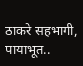ठाकरे सहभागी, पायाभूत..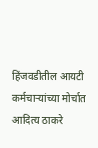हिंजवडीतील आयटी कर्मचाऱ्यांच्या मोर्चात आदित्य ठाकरे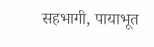सहभागी, पायाभूत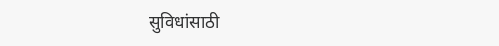सुविधांसाठी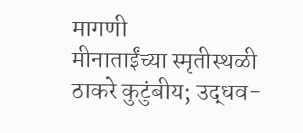मागणी
मीनाताईंच्या स्मृतीस्थळी ठाकरे कुटुंबीय; उद्धव-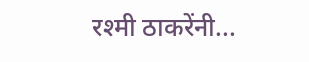रश्मी ठाकरेंनी...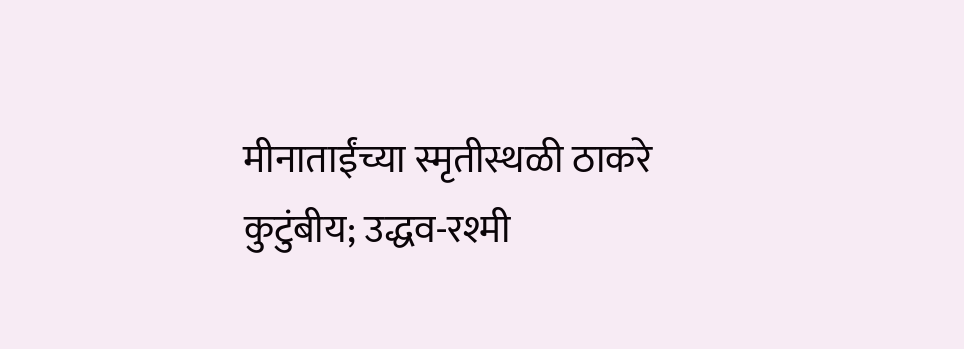मीनाताईंच्या स्मृतीस्थळी ठाकरे कुटुंबीय; उद्धव-रश्मी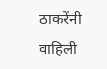ठाकरेंनी वाहिली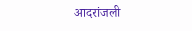आदरांजली